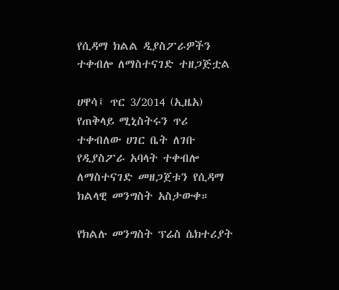የሲዳማ ክልል ዲያስፖራዎችን ተቀብሎ ለማስተናገድ ተዘጋጅቷል

ሀዋሳ፤ ጥር 3/2014 (ኢዜአ) የጠቅላይ ሚኒስትሩን ጥሪ ተቀብለው ሀገር ቤት ለገቡ የዲያስፖራ አባላት ተቀብሎ ለማስተናገድ መዘጋጀቱን የሲዳማ ክልላዊ መንግስት አስታውቀ።

የክልሉ መንግስት ፕሬስ ሴክተሪያት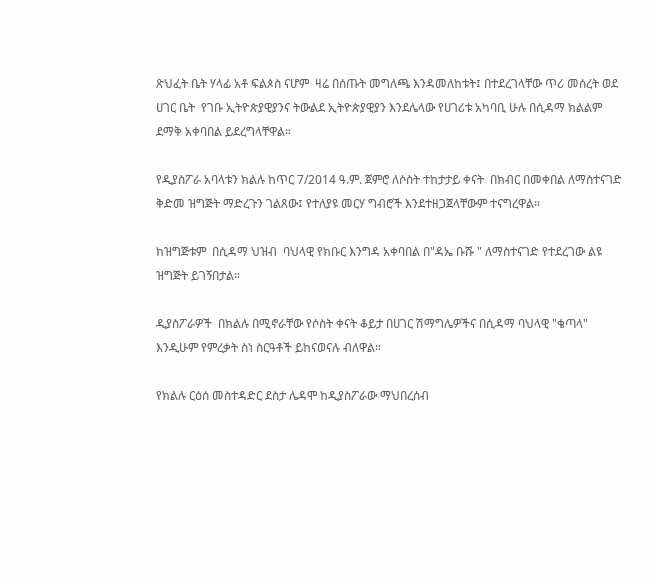ጽህፈት ቤት ሃላፊ አቶ ፍልጶስ ናሆም  ዛሬ በሰጡት መግለጫ እንዳመለከቱት፤ በተደረገላቸው ጥሪ መሰረት ወደ ሀገር ቤት  የገቡ ኢትዮጵያዊያንና ትውልደ ኢትዮጵያዊያን እንደሌላው የሀገሪቱ አካባቢ ሁሉ በሲዳማ ክልልም ደማቅ አቀባበል ይደረግላቸዋል።

የዲያስፖራ አባላቱን ክልሉ ከጥር 7/2014 ዓ.ም. ጀምሮ ለሶስት ተከታታይ ቀናት  በክብር በመቀበል ለማስተናገድ ቅድመ ዝግጅት ማድረጉን ገልጸው፤ የተለያዩ መርሃ ግብሮች እንደተዘጋጀላቸውም ተናግረዋል።

ከዝግጅቱም  በሲዳማ ህዝብ  ባህላዊ የክቡር እንግዳ አቀባበል በ"ዳኤ ቡሹ " ለማስተናገድ የተደረገው ልዩ ዝግጅት ይገኝበታል።

ዲያስፖራዎች  በክልሉ በሚኖራቸው የሶስት ቀናት ቆይታ በሀገር ሽማግሌዎችና በሲዳማ ባህላዊ "ቄጣላ" እንዲሁም የምረቃት ስነ ስርዓቶች ይከናወናሉ ብለዋል።

የክልሉ ርዕሰ መስተዳድር ደስታ ሌዳሞ ከዲያስፖራው ማህበረሰብ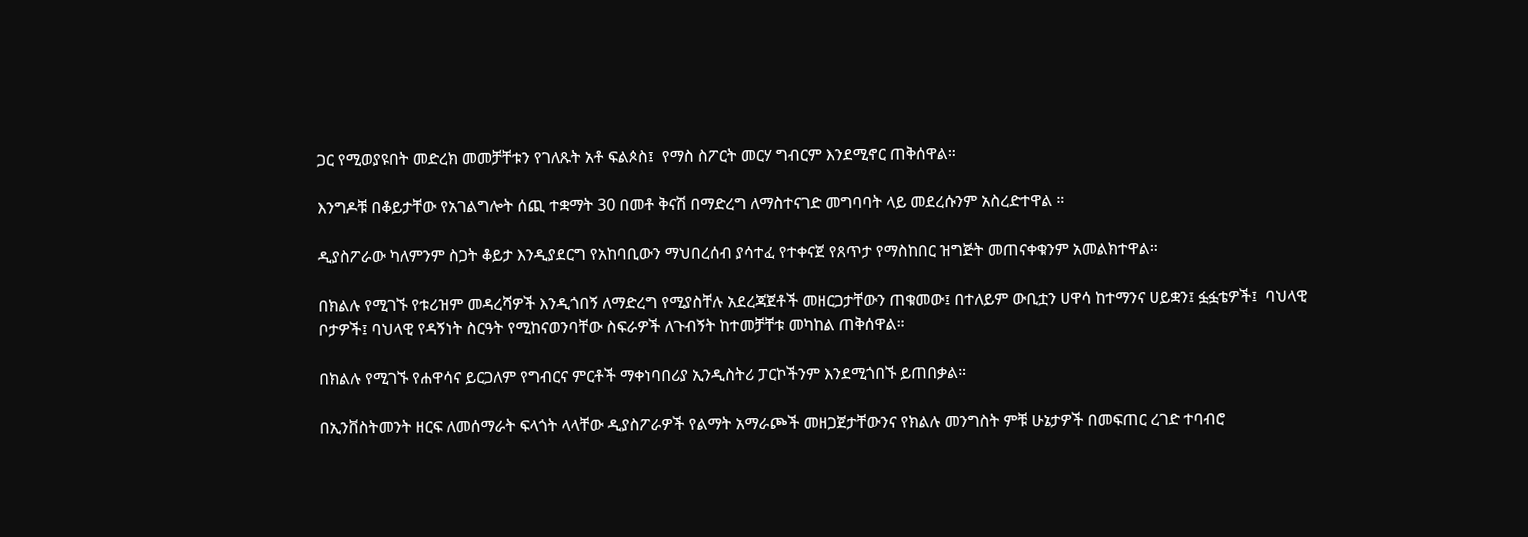ጋር የሚወያዩበት መድረክ መመቻቸቱን የገለጹት አቶ ፍልጶስ፤  የማስ ስፖርት መርሃ ግብርም እንደሚኖር ጠቅሰዋል።

እንግዶቹ በቆይታቸው የአገልግሎት ሰጪ ተቋማት 30 በመቶ ቅናሽ በማድረግ ለማስተናገድ መግባባት ላይ መደረሱንም አስረድተዋል ።

ዲያስፖራው ካለምንም ስጋት ቆይታ እንዲያደርግ የአከባቢውን ማህበረሰብ ያሳተፈ የተቀናጀ የጸጥታ የማስከበር ዝግጅት መጠናቀቁንም አመልክተዋል።

በክልሉ የሚገኙ የቱሪዝም መዳረሻዎች እንዲጎበኝ ለማድረግ የሚያስቸሉ አደረጃጀቶች መዘርጋታቸውን ጠቁመው፤ በተለይም ውቢቷን ሀዋሳ ከተማንና ሀይቋን፤ ፏፏቴዎች፤  ባህላዊ ቦታዎች፤ ባህላዊ የዳኝነት ስርዓት የሚከናወንባቸው ስፍራዎች ለጉብኝት ከተመቻቸቱ መካከል ጠቅሰዋል።

በክልሉ የሚገኙ የሐዋሳና ይርጋለም የግብርና ምርቶች ማቀነባበሪያ ኢንዲስትሪ ፓርኮችንም እንደሚጎበኙ ይጠበቃል።

በኢንቨስትመንት ዘርፍ ለመሰማራት ፍላጎት ላላቸው ዲያስፖራዎች የልማት አማራጮች መዘጋጀታቸውንና የክልሉ መንግስት ምቹ ሁኔታዎች በመፍጠር ረገድ ተባብሮ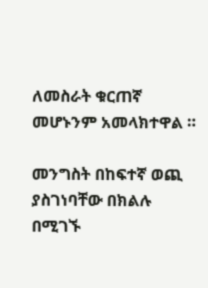ለመስራት ቁርጠኛ መሆኑንም አመላክተዋል ።

መንግስት በከፍተኛ ወጪ ያስገነባቸው በክልሉ በሚገኙ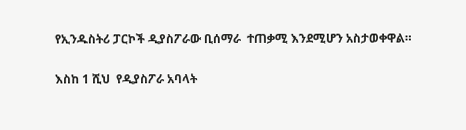የኢንዱስትሪ ፓርኮች ዲያስፖራው ቢሰማራ  ተጠቃሚ እንደሚሆን አስታወቀዋል።

እስከ 1 ሺህ  የዲያስፖራ አባላት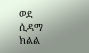ወደ ሲዳማ  ክልል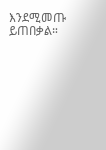እንደሚመጡ ይጠበቃል።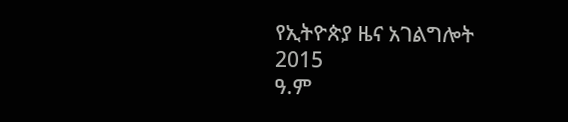የኢትዮጵያ ዜና አገልግሎት
2015
ዓ.ም